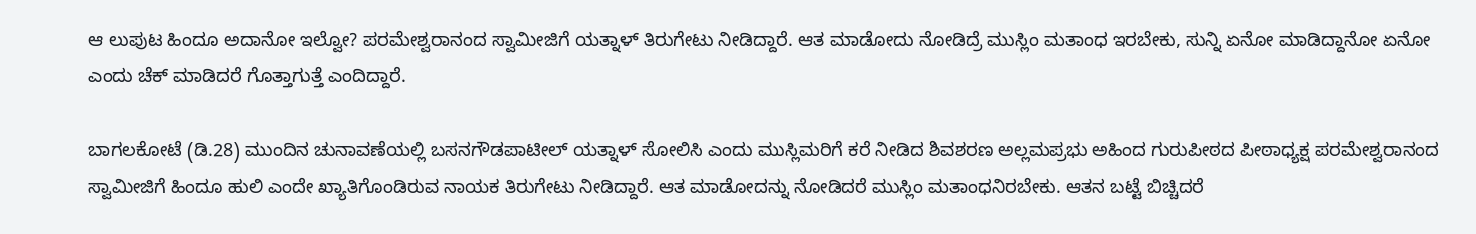ಆ ಲುಪುಟ ಹಿಂದೂ ಅದಾನೋ ಇಲ್ವೋ? ಪರಮೇಶ್ವರಾನಂದ ಸ್ವಾಮೀಜಿಗೆ ಯತ್ನಾಳ್ ತಿರುಗೇಟು ನೀಡಿದ್ದಾರೆ. ಆತ ಮಾಡೋದು ನೋಡಿದ್ರೆ ಮುಸ್ಲಿಂ ಮತಾಂಧ ಇರಬೇಕು, ಸುನ್ನಿ ಏನೋ ಮಾಡಿದ್ದಾನೋ ಏನೋ ಎಂದು ಚೆಕ್ ಮಾಡಿದರೆ ಗೊತ್ತಾಗುತ್ತೆ ಎಂದಿದ್ದಾರೆ.

ಬಾಗಲಕೋಟೆ (ಡಿ.28) ಮುಂದಿನ ಚುನಾವಣೆಯಲ್ಲಿ ಬಸನಗೌಡಪಾಟೀಲ್ ಯತ್ನಾಳ್ ಸೋಲಿಸಿ ಎಂದು ಮುಸ್ಲಿಮರಿಗೆ ಕರೆ ನೀಡಿದ ಶಿವಶರಣ ಅಲ್ಲಮಪ್ರಭು ಅಹಿಂದ ಗುರುಪೀಠದ ಪೀಠಾಧ್ಯಕ್ಷ ಪರಮೇಶ್ವರಾನಂದ ಸ್ವಾಮೀಜಿಗೆ ಹಿಂದೂ ಹುಲಿ ಎಂದೇ ಖ್ಯಾತಿಗೊಂಡಿರುವ ನಾಯಕ ತಿರುಗೇಟು ನೀಡಿದ್ದಾರೆ. ಆತ ಮಾಡೋದನ್ನು ನೋಡಿದರೆ ಮುಸ್ಲಿಂ ಮತಾಂಧನಿರಬೇಕು. ಆತನ ಬಟ್ಟೆ ಬಿಚ್ಚಿದರೆ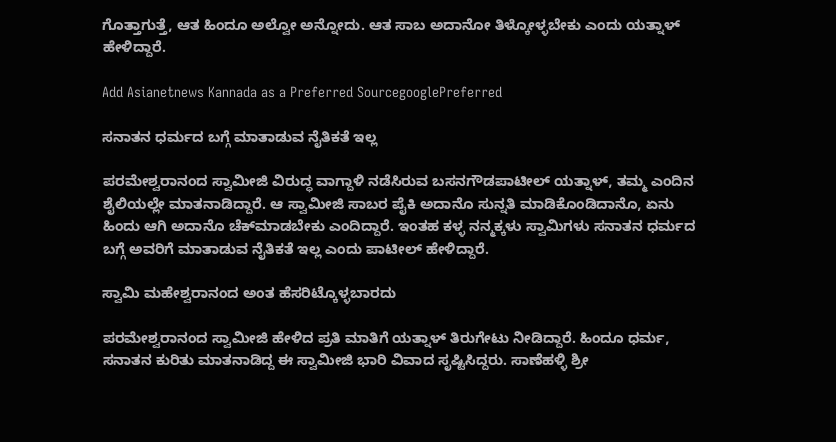ಗೊತ್ತಾಗುತ್ತೆ, ಆತ ಹಿಂದೂ ಅಲ್ವೋ ಅನ್ನೋದು. ಆತ ಸಾಬ ಅದಾನೋ ತಿಳ್ಕೋಳ್ಳಬೇಕು ಎಂದು ಯತ್ನಾಳ್ ಹೇಳಿದ್ದಾರೆ.

Add Asianetnews Kannada as a Preferred SourcegooglePreferred

ಸನಾತನ ಧರ್ಮದ ಬಗ್ಗೆ ಮಾತಾಡುವ ನೈತಿಕತೆ ಇಲ್ಲ‌

ಪರಮೇಶ್ವರಾನಂದ ಸ್ವಾಮೀಜಿ ವಿರುದ್ಧ ವಾಗ್ದಾಳಿ ನಡೆಸಿರುವ ಬಸನಗೌಡಪಾಟೀಲ್ ಯತ್ನಾಳ್, ತಮ್ಮ ಎಂದಿನ ಶೈಲಿಯಲ್ಲೇ ಮಾತನಾಡಿದ್ದಾರೆ. ಆ ಸ್ವಾಮೀಜಿ ಸಾಬರ ಪೈಕಿ ಅದಾನೊ ಸುನ್ನತಿ ಮಾಡಿಕೊಂಡಿದಾನೊ, ಏನು ಹಿಂದು ಆಗಿ ಅದಾನೊ ಚೆಕ್‌ಮಾಡಬೇಕು ಎಂದಿದ್ದಾರೆ. ಇಂತಹ ಕಳ್ಳ ನನ್ಮಕ್ಕಳು ಸ್ವಾಮಿಗಳು ಸನಾತನ ಧರ್ಮದ ಬಗ್ಗೆ ಅವರಿಗೆ ಮಾತಾಡುವ ನೈತಿಕತೆ ಇಲ್ಲ‌ ಎಂದು ಪಾಟೀಲ್ ಹೇಳಿದ್ದಾರೆ.

ಸ್ವಾಮಿ ಮಹೇಶ್ವರಾನಂದ ಅಂತ ಹೆಸರಿಟ್ಕೊಳ್ಳಬಾರದು

ಪರಮೇಶ್ವರಾನಂದ ಸ್ವಾಮೀಜಿ ಹೇಳಿದ ಪ್ರತಿ ಮಾತಿಗೆ ಯತ್ನಾಳ್ ತಿರುಗೇಟು ನೀಡಿದ್ದಾರೆ. ಹಿಂದೂ ಧರ್ಮ, ಸನಾತನ ಕುರಿತು ಮಾತನಾಡಿದ್ದ ಈ ಸ್ವಾಮೀಜಿ ಭಾರಿ ವಿವಾದ ಸೃಷ್ಟಿಸಿದ್ದರು. ಸಾಣೆಹಳ್ಳಿ ಶ್ರೀ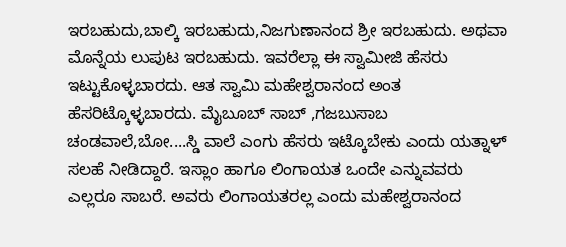ಇರಬಹುದು,ಬಾಲ್ಕಿ ಇರಬಹುದು,ನಿಜಗುಣಾನಂದ ಶ್ರೀ ಇರಬಹುದು. ಅಥವಾ ಮೊನ್ನೆಯ ಲುಪುಟ ಇರಬಹುದು. ಇವರೆಲ್ಲಾ ಈ ಸ್ವಾಮೀಜಿ ಹೆಸರು ಇಟ್ಟುಕೊಳ್ಳಬಾರದು. ಆತ ಸ್ವಾಮಿ ಮಹೇಶ್ವರಾನಂದ ಅಂತ ಹೆಸರಿಟ್ಕೊಳ್ಳಬಾರದು. ಮೈಬೂಬ್ ಸಾಬ್ ,ಗಜಬುಸಾಬ ಚಂಡವಾಲೆ,ಬೋ....ಸ್ಡಿ ವಾಲೆ ಎಂಗು ಹೆಸರು ಇಟ್ಕೊಬೇಕು ಎಂದು ಯತ್ನಾಳ್ ಸಲಹೆ ನೀಡಿದ್ದಾರೆ. ಇಸ್ಲಾಂ ಹಾಗೂ ಲಿಂಗಾಯತ ಒಂದೇ ಎನ್ನುವವರು ಎಲ್ಲರೂ ಸಾಬರೆ. ಅವರು ಲಿಂಗಾಯತರಲ್ಲ ಎಂದು ಮಹೇಶ್ವರಾನಂದ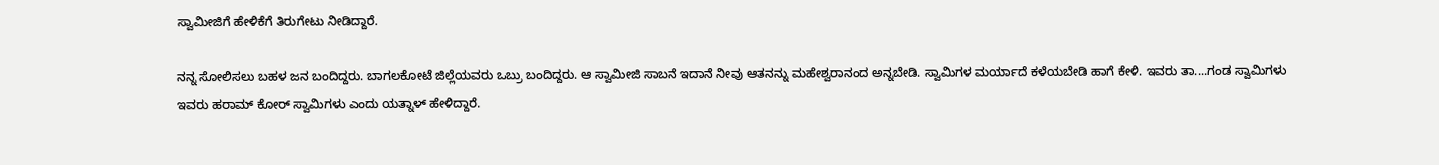ಸ್ವಾಮೀಜಿಗೆ ಹೇಳಿಕೆಗೆ ತಿರುಗೇಟು ನೀಡಿದ್ದಾರೆ.

ನನ್ನ ಸೋಲಿಸಲು ಬಹಳ ಜನ ಬಂದಿದ್ದರು. ಬಾಗಲಕೋಟೆ ಜಿಲ್ಲೆಯವರು ಒಬ್ರು ಬಂದಿದ್ದರು. ಆ ಸ್ವಾಮೀಜಿ ಸಾಬನೆ ಇದಾನೆ ನೀವು ಆತನನ್ನು ಮಹೇಶ್ವರಾನಂದ ಅನ್ನಬೇಡಿ. ಸ್ವಾಮಿಗಳ ಮರ್ಯಾದೆ ಕಳೆಯಬೇಡಿ ಹಾಗೆ ಕೇಳಿ. ಇವರು ತಾ....ಗಂಡ ಸ್ವಾಮಿಗಳು ಇವರು ಹರಾಮ್ ಕೋರ್ ಸ್ವಾಮಿಗಳು ಎಂದು ಯತ್ನಾಳ್ ಹೇಳಿದ್ದಾರೆ.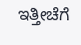ಇತ್ತೀಚೆಗೆ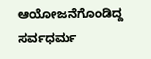ಆಯೋಜನೆಗೊಂಡಿದ್ದ ಸರ್ವಧರ್ಮ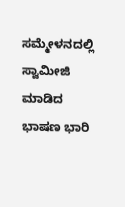ಸಮ್ಮೇಳನದಲ್ಲಿ ಸ್ವಾಮೀಜಿ ಮಾಡಿದ ಭಾಷಣ ಭಾರಿ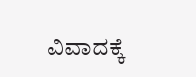ವಿವಾದಕ್ಕೆ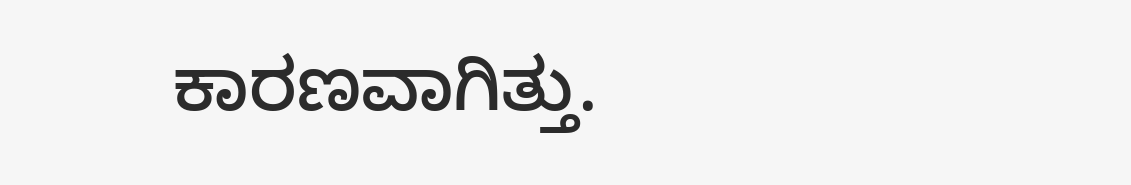ಕಾರಣವಾಗಿತ್ತು.